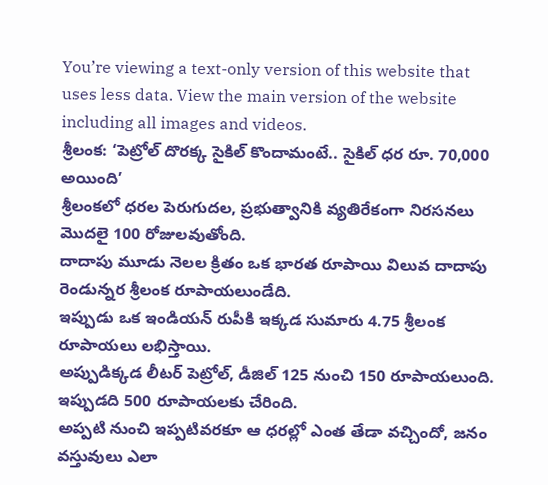You’re viewing a text-only version of this website that uses less data. View the main version of the website including all images and videos.
శ్రీలంక: ‘పెట్రోల్ దొరక్క సైకిల్ కొందామంటే.. సైకిల్ ధర రూ. 70,000 అయింది’
శ్రీలంకలో ధరల పెరుగుదల, ప్రభుత్వానికి వ్యతిరేకంగా నిరసనలు మొదలై 100 రోజులవుతోంది.
దాదాపు మూడు నెలల క్రితం ఒక భారత రూపాయి విలువ దాదాపు రెండున్నర శ్రీలంక రూపాయలుండేది.
ఇప్పుడు ఒక ఇండియన్ రుపీకి ఇక్కడ సుమారు 4.75 శ్రీలంక రూపాయలు లభిస్తాయి.
అప్పుడిక్కడ లీటర్ పెట్రోల్, డీజిల్ 125 నుంచి 150 రూపాయలుంది. ఇప్పుడది 500 రూపాయలకు చేరింది.
అప్పటి నుంచి ఇప్పటివరకూ ఆ ధరల్లో ఎంత తేడా వచ్చిందో, జనం వస్తువులు ఎలా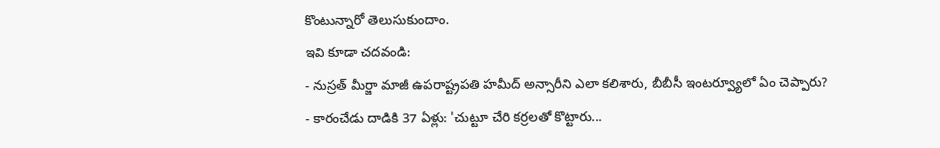కొంటున్నారో తెలుసుకుందాం.
ఇవి కూడా చదవండి:
- నుస్రత్ మీర్జా మాజీ ఉపరాష్ట్రపతి హమీద్ అన్సారీని ఎలా కలిశారు, బీబీసీ ఇంటర్వ్యూలో ఏం చెప్పారు?
- కారంచేడు దాడికి 37 ఏళ్లు: 'చుట్టూ చేరి కర్రలతో కొట్టారు...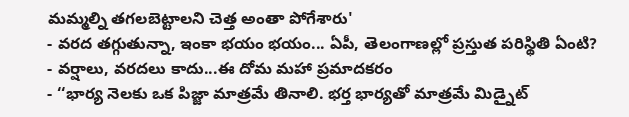మమ్మల్ని తగలబెట్టాలని చెత్త అంతా పోగేశారు'
- వరద తగ్గుతున్నా, ఇంకా భయం భయం... ఏపీ, తెలంగాణల్లో ప్రస్తుత పరిస్థితి ఏంటి?
- వర్షాలు, వరదలు కాదు...ఈ దోమ మహా ప్రమాదకరం
- ‘‘భార్య నెలకు ఒక పిజ్జా మాత్రమే తినాలి. భర్త భార్యతో మాత్రమే మిడ్నైట్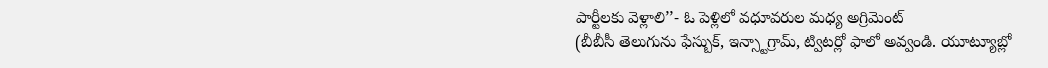పార్టీలకు వెళ్లాలి’’- ఓ పెళ్లిలో వధూవరుల మధ్య అగ్రిమెంట్
(బీబీసీ తెలుగును ఫేస్బుక్, ఇన్స్టాగ్రామ్, ట్విటర్లో ఫాలో అవ్వండి. యూట్యూబ్లో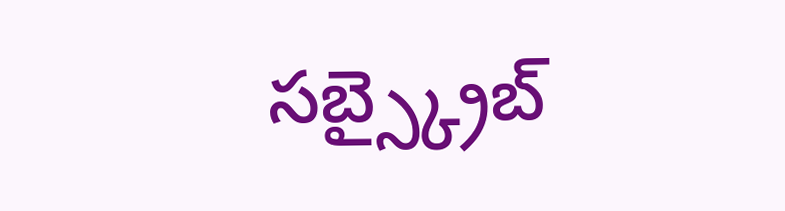సబ్స్క్రైబ్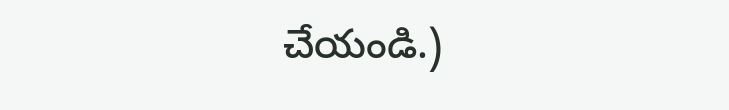చేయండి.)